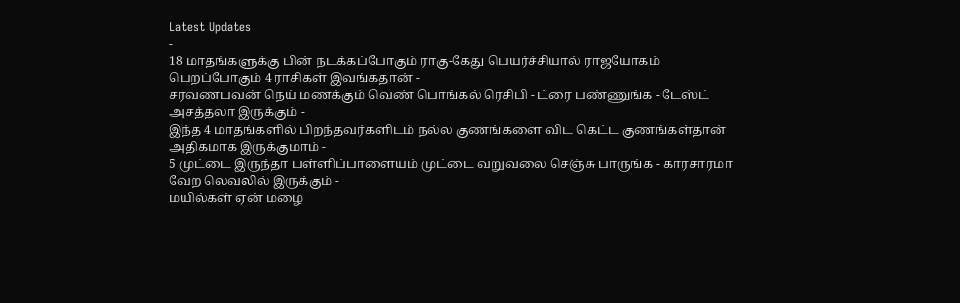Latest Updates
-
18 மாதங்களுக்கு பின் நடக்கப்போகும் ராகு-கேது பெயர்ச்சியால் ராஜயோகம் பெறப்போகும் 4 ராசிகள் இவங்கதான் -
சரவணபவன் நெய் மணக்கும் வெண் பொங்கல் ரெசிபி - ட்ரை பண்ணுங்க - டேஸ்ட் அசத்தலா இருக்கும் -
இந்த 4 மாதங்களில் பிறந்தவர்களிடம் நல்ல குணங்களை விட கெட்ட குணங்கள்தான் அதிகமாக இருக்குமாம் -
5 முட்டை இருந்தா பள்ளிப்பாளையம் முட்டை வறுவலை செஞ்சு பாருங்க - காரசாரமா வேற லெவலில் இருக்கும் -
மயில்கள் ஏன் மழை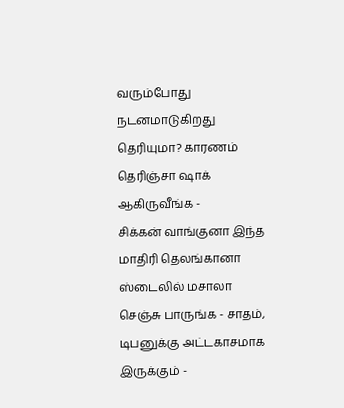வரும்போது நடனமாடுகிறது தெரியுமா? காரணம் தெரிஞ்சா ஷாக் ஆகிருவீங்க -
சிக்கன் வாங்குனா இந்த மாதிரி தெலங்கானா ஸ்டைலில் மசாலா செஞ்சு பாருங்க - சாதம், டிபனுக்கு அட்டகாசமாக இருக்கும் -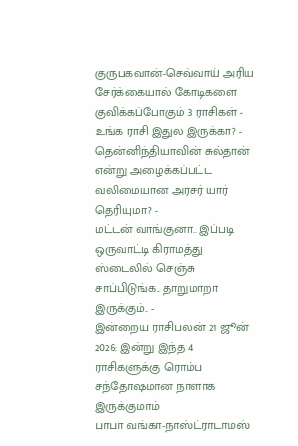குருபகவான்-செவ்வாய் அரிய சேர்க்கையால் கோடிகளை குவிக்கப்போகும் 3 ராசிகள் - உங்க ராசி இதுல இருக்கா? -
தென்னிந்தியாவின் சுல்தான் என்று அழைக்கப்பட்ட வலிமையான அரசர் யார் தெரியுமா? -
மட்டன் வாங்குனா.. இப்படி ஒருவாட்டி கிராமத்து ஸ்டைலில் செஞ்சு சாப்பிடுங்க.. தாறுமாறா இருக்கும்.. -
இன்றைய ராசிபலன் 21 ஜூன் 2026: இன்று இந்த 4 ராசிகளுக்கு ரொம்ப சந்தோஷமான நாளாக இருக்குமாம்
பாபா வங்கா-நாஸ்ட்ராடாமஸ்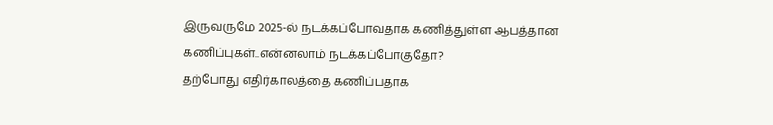இருவருமே 2025-ல் நடக்கப்போவதாக கணித்துள்ள ஆபத்தான கணிப்புகள்..என்னலாம் நடக்கப்போகுதோ?
தற்போது எதிர்காலத்தை கணிப்பதாக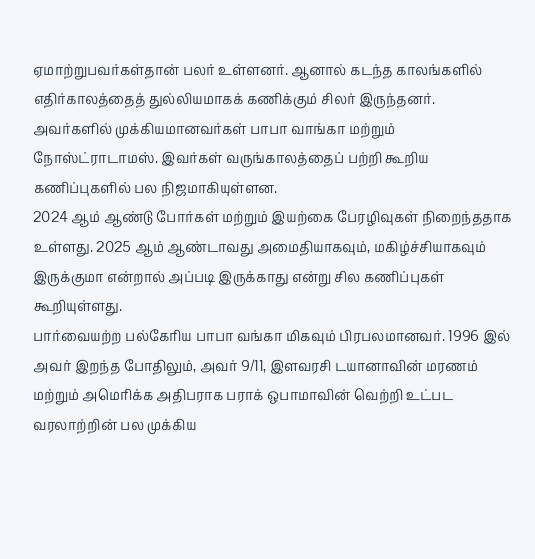ஏமாற்றுபவர்கள்தான் பலர் உள்ளனர். ஆனால் கடந்த காலங்களில் எதிர்காலத்தைத் துல்லியமாகக் கணிக்கும் சிலர் இருந்தனர். அவர்களில் முக்கியமானவர்கள் பாபா வாங்கா மற்றும் நோஸ்ட்ராடாமஸ். இவர்கள் வருங்காலத்தைப் பற்றி கூறிய கணிப்புகளில் பல நிஜமாகியுள்ளன.
2024 ஆம் ஆண்டு போர்கள் மற்றும் இயற்கை பேரழிவுகள் நிறைந்ததாக உள்ளது. 2025 ஆம் ஆண்டாவது அமைதியாகவும், மகிழ்ச்சியாகவும் இருக்குமா என்றால் அப்படி இருக்காது என்று சில கணிப்புகள் கூறியுள்ளது.
பார்வையற்ற பல்கேரிய பாபா வங்கா மிகவும் பிரபலமானவர். 1996 இல் அவர் இறந்த போதிலும், அவர் 9/11, இளவரசி டயானாவின் மரணம் மற்றும் அமெரிக்க அதிபராக பராக் ஒபாமாவின் வெற்றி உட்பட வரலாற்றின் பல முக்கிய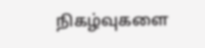நிகழ்வுகளை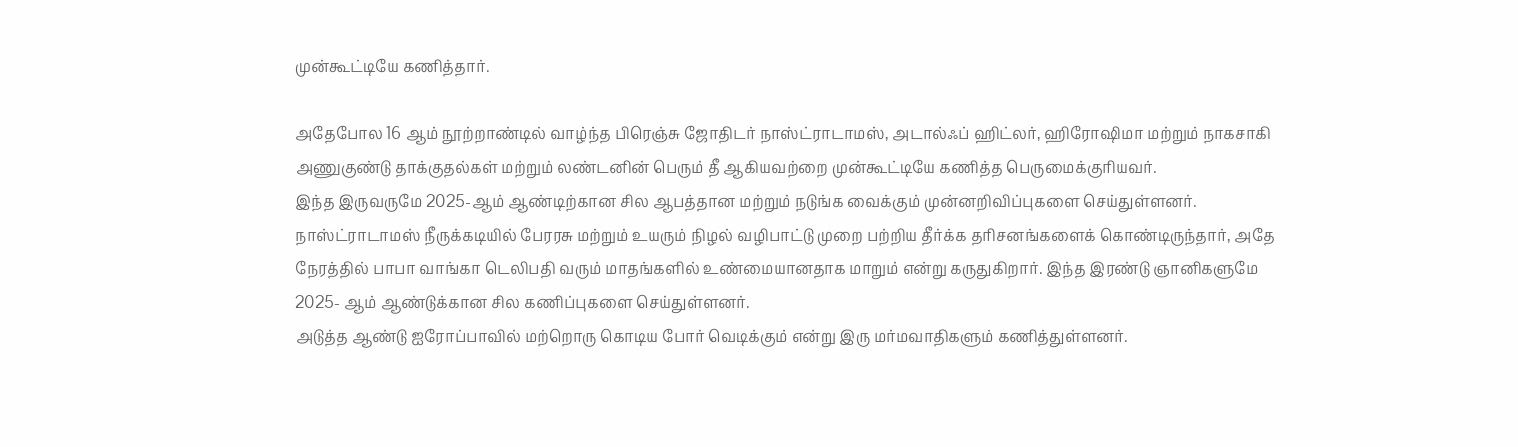முன்கூட்டியே கணித்தார்.

அதேபோல 16 ஆம் நூற்றாண்டில் வாழ்ந்த பிரெஞ்சு ஜோதிடர் நாஸ்ட்ராடாமஸ், அடால்ஃப் ஹிட்லர், ஹிரோஷிமா மற்றும் நாகசாகி அணுகுண்டு தாக்குதல்கள் மற்றும் லண்டனின் பெரும் தீ ஆகியவற்றை முன்கூட்டியே கணித்த பெருமைக்குரியவர்.
இந்த இருவருமே 2025-ஆம் ஆண்டிற்கான சில ஆபத்தான மற்றும் நடுங்க வைக்கும் முன்னறிவிப்புகளை செய்துள்ளனர். நாஸ்ட்ராடாமஸ் நீருக்கடியில் பேரரசு மற்றும் உயரும் நிழல் வழிபாட்டு முறை பற்றிய தீர்க்க தரிசனங்களைக் கொண்டிருந்தார், அதே நேரத்தில் பாபா வாங்கா டெலிபதி வரும் மாதங்களில் உண்மையானதாக மாறும் என்று கருதுகிறார். இந்த இரண்டு ஞானிகளுமே 2025- ஆம் ஆண்டுக்கான சில கணிப்புகளை செய்துள்ளனர்.
அடுத்த ஆண்டு ஐரோப்பாவில் மற்றொரு கொடிய போர் வெடிக்கும் என்று இரு மர்மவாதிகளும் கணித்துள்ளனர்.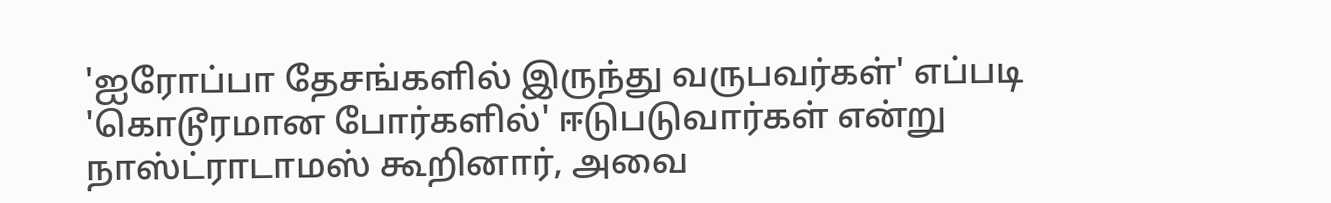'ஐரோப்பா தேசங்களில் இருந்து வருபவர்கள்' எப்படி 'கொடூரமான போர்களில்' ஈடுபடுவார்கள் என்று நாஸ்ட்ராடாமஸ் கூறினார், அவை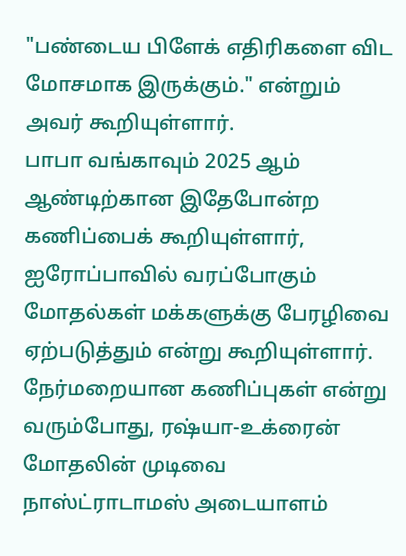"பண்டைய பிளேக் எதிரிகளை விட மோசமாக இருக்கும்." என்றும் அவர் கூறியுள்ளார்.
பாபா வங்காவும் 2025 ஆம் ஆண்டிற்கான இதேபோன்ற கணிப்பைக் கூறியுள்ளார், ஐரோப்பாவில் வரப்போகும் மோதல்கள் மக்களுக்கு பேரழிவை ஏற்படுத்தும் என்று கூறியுள்ளார். நேர்மறையான கணிப்புகள் என்று வரும்போது, ரஷ்யா-உக்ரைன் மோதலின் முடிவை நாஸ்ட்ராடாமஸ் அடையாளம்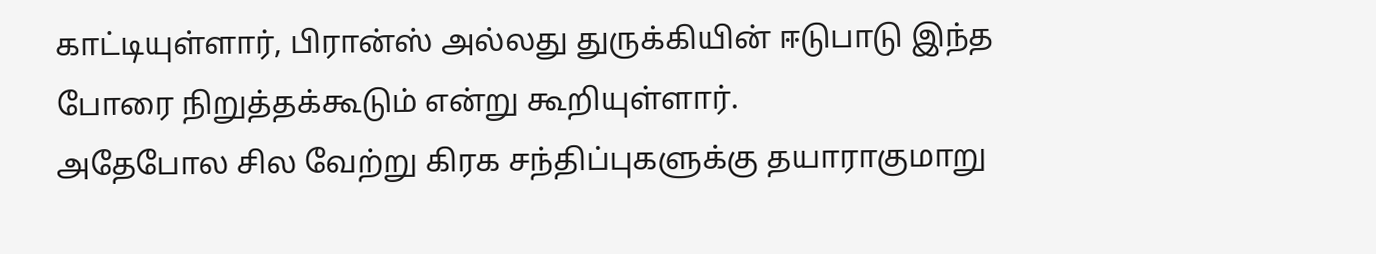காட்டியுள்ளார், பிரான்ஸ் அல்லது துருக்கியின் ஈடுபாடு இந்த போரை நிறுத்தக்கூடும் என்று கூறியுள்ளார்.
அதேபோல சில வேற்று கிரக சந்திப்புகளுக்கு தயாராகுமாறு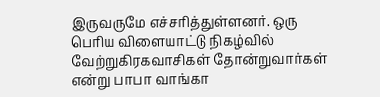இருவருமே எச்சரித்துள்ளனர். ஒரு பெரிய விளையாட்டு நிகழ்வில் வேற்றுகிரகவாசிகள் தோன்றுவார்கள் என்று பாபா வாங்கா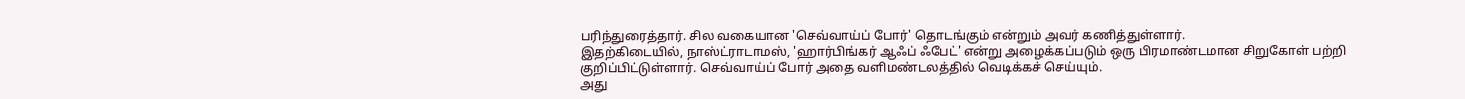பரிந்துரைத்தார். சில வகையான 'செவ்வாய்ப் போர்' தொடங்கும் என்றும் அவர் கணித்துள்ளார்.
இதற்கிடையில், நாஸ்ட்ராடாமஸ், 'ஹார்பிங்கர் ஆஃப் ஃபேட்' என்று அழைக்கப்படும் ஒரு பிரமாண்டமான சிறுகோள் பற்றி குறிப்பிட்டுள்ளார். செவ்வாய்ப் போர் அதை வளிமண்டலத்தில் வெடிக்கச் செய்யும்.
அது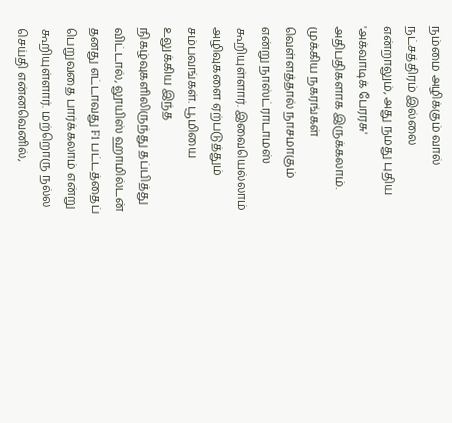நம்மை அழிக்கும் வால் நட்சத்திரம் இல்லை என்றாலும், அது நமது புதிய 'அக்வாடிக் பேரரசு' அதிபதிகளாக இருக்கலாம். முக்கிய நகரங்கள் வெள்ளத்தால் நாசமாகும் என்று நாஸ்ட்ராடாமஸ் கூறியுள்ளார். இவையெல்லாம் அழிவுகளை ஏற்படுத்தும் சம்பவங்கள். பூமியை உலுக்கிய இந்த நிகழ்வுகளிலிருந்து தப்பித்து விட்டால், லூயிஸ் ஹாமில்டன் தனது எட்டாவது F1 பட்டத்தைப் பெறுவதை பார்க்கலாம் என்று கூறியுள்ளார். மற்றொரு நல்ல செய்தி என்னவெனில்,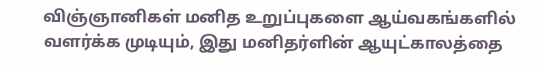விஞ்ஞானிகள் மனித உறுப்புகளை ஆய்வகங்களில் வளர்க்க முடியும், இது மனிதர்ளின் ஆயுட்காலத்தை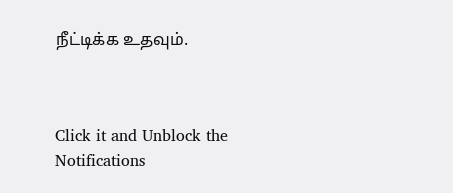நீட்டிக்க உதவும்.



Click it and Unblock the Notifications